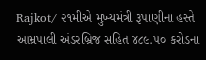Rajkot/ ૨૧મીએ મુખ્યમંત્રી રૂપાણીના હસ્તે આમ્રપાલી અંડરબ્રિજ સહિત ૪૮૯.૫૦ કરોડના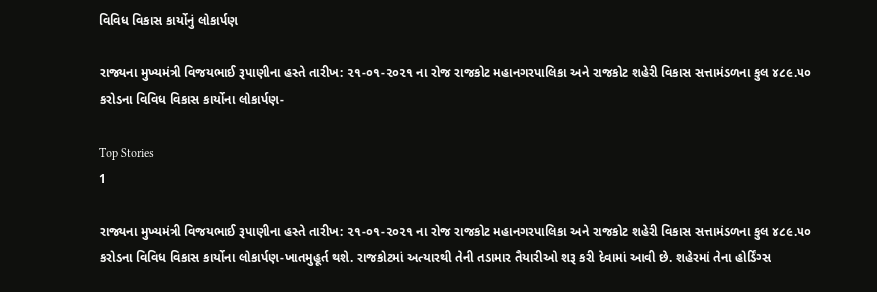વિવિધ વિકાસ કાર્યોનું લોકાર્પણ

રાજ્યના મુખ્યમંત્રી વિજયભાઈ રૂપાણીના હસ્તે તારીખ: ૨૧-૦૧-૨૦૨૧ ના રોજ રાજકોટ મહાનગરપાલિકા અને રાજકોટ શહેરી વિકાસ સત્તામંડળના કુલ ૪૮૯.૫૦ કરોડના વિવિધ વિકાસ કાર્યોના લોકાર્પણ-

Top Stories
1

રાજ્યના મુખ્યમંત્રી વિજયભાઈ રૂપાણીના હસ્તે તારીખ: ૨૧-૦૧-૨૦૨૧ ના રોજ રાજકોટ મહાનગરપાલિકા અને રાજકોટ શહેરી વિકાસ સત્તામંડળના કુલ ૪૮૯.૫૦ કરોડના વિવિધ વિકાસ કાર્યોના લોકાર્પણ-ખાતમુહૂર્ત થશે. રાજકોટમાં અત્યારથી તેની તડામાર તૈયારીઓ શરૂ કરી દેવામાં આવી છે. શહેરમાં તેના હોર્ડિંગ્સ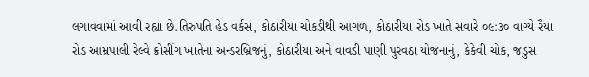લગાવવામાં આવી રહ્યા છે.તિરુપતિ હેડ વર્કસ, કોઠારીયા ચોકડીથી આગળ, કોઠારીયા રોડ ખાતે સવારે ૦૯:૩૦ વાગ્યે રૈયા રોડ આમ્રપાલી રેલ્વે ક્રોસીંગ ખાતેના અન્ડરબ્રિજનું, કોઠારીયા અને વાવડી પાણી પુરવઠા યોજનાનું, કેકેવી ચોક, જડુસ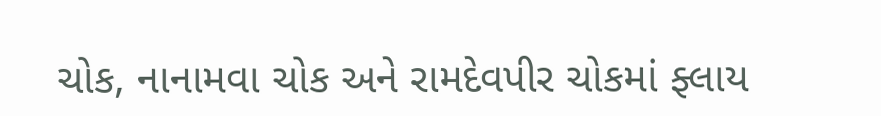ચોક, નાનામવા ચોક અને રામદેવપીર ચોકમાં ફ્લાય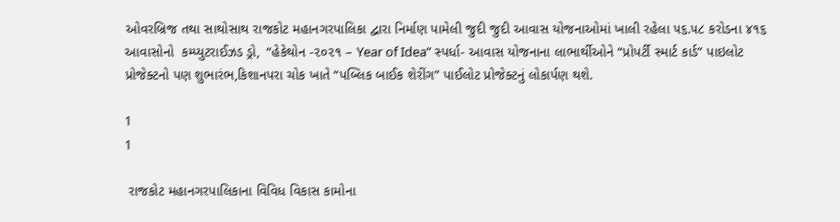ઓવરબ્રિજ તથા સાથોસાથ રાજકોટ મહાનગરપાલિકા દ્વારા નિર્માણ પામેલી જુદી જુદી આવાસ યોજનાઓમાં ખાલી રહેલા ૫૬.૫૮ કરોડના ૪૧૬ આવાસોનો  કમ્પ્યુટરાઈઝડ ડ્રો,  “હેકેથોન -૨૦૨૧ – Year of Idea” સ્પર્ધા- આવાસ યોજનાના લાભાર્થીઓને “પ્રોપર્ટી સ્માર્ટ કાર્ડ” પાઇલોટ પ્રોજેક્ટનો પણ શુભારંભ,કિશાનપરા ચોક ખાતે “પબ્લિક બાઈક શેરીંગ” પાઈલોટ પ્રોજેક્ટનું લોકાર્પણ થશે.

1
1

 રાજકોટ મહાનગરપાલિકાના વિવિધ વિકાસ કામોના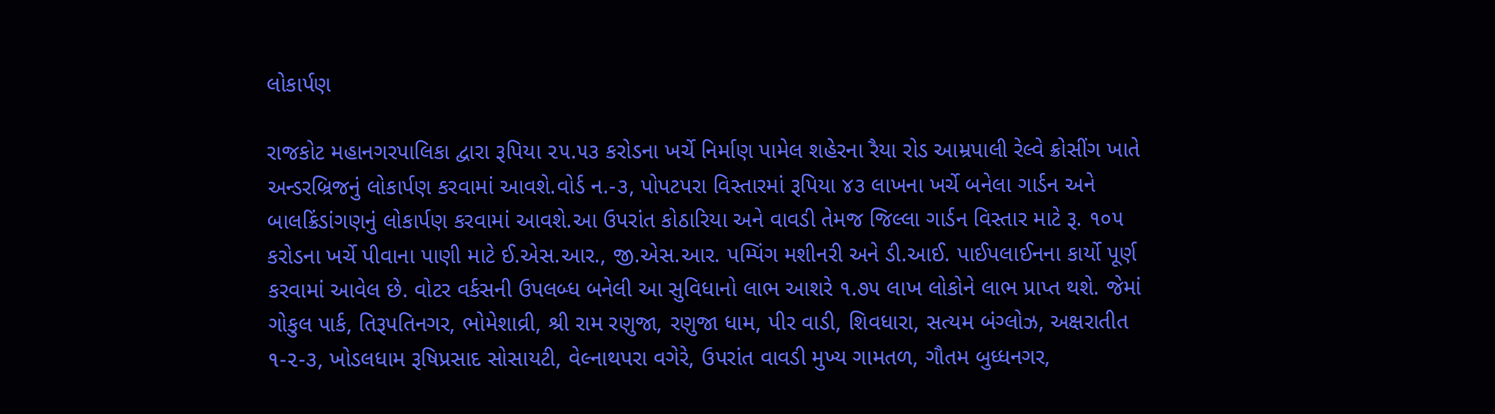લોકાર્પણ

રાજકોટ મહાનગરપાલિકા દ્વારા રૂપિયા ૨૫.૫૩ કરોડના ખર્ચે નિર્માણ પામેલ શહેરના રૈયા રોડ આમ્રપાલી રેલ્વે ક્રોસીંગ ખાતે અન્ડરબ્રિજનું લોકાર્પણ કરવામાં આવશે.વોર્ડ ન.-૩, પોપટપરા વિસ્તારમાં રૂપિયા ૪૩ લાખના ખર્ચે બનેલા ગાર્ડન અને બાલક્રિંડાંગણનું લોકાર્પણ કરવામાં આવશે.આ ઉપરાંત કોઠારિયા અને વાવડી તેમજ જિલ્લા ગાર્ડન વિસ્તાર માટે રૂ. ૧૦૫ કરોડના ખર્ચે પીવાના પાણી માટે ઈ.એસ.આર., જી.એસ.આર. પમ્પિંગ મશીનરી અને ડી.આઈ. પાઈપલાઈનના કાર્યો પૂર્ણ કરવામાં આવેલ છે. વોટર વર્કસની ઉપલબ્ધ બનેલી આ સુવિધાનો લાભ આશરે ૧.૭૫ લાખ લોકોને લાભ પ્રાપ્ત થશે. જેમાં ગોકુલ પાર્ક, તિરૂપતિનગર, ભોમેશાવ્રી, શ્રી રામ રણુજા, રણુજા ધામ, પીર વાડી, શિવધારા, સત્યમ બંગ્લોઝ, અક્ષરાતીત ૧-૨-૩, ખોડલધામ રૂષિપ્રસાદ સોસાયટી, વેલ્નાથપરા વગેરે, ઉપરાંત વાવડી મુખ્ય ગામતળ, ગૌતમ બુધ્ધનગર,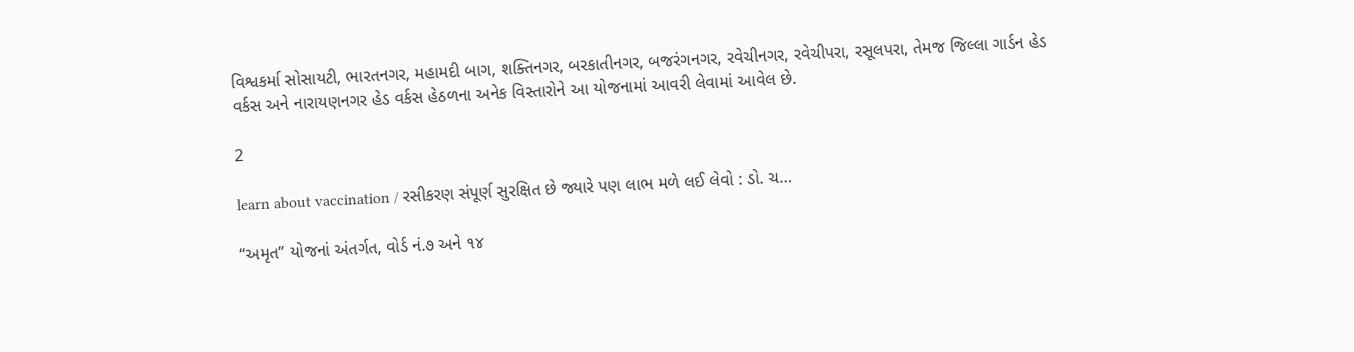વિશ્વકર્મા સોસાયટી, ભારતનગર, મહામદી બાગ, શક્તિનગર, બરકાતીનગર, બજરંગનગર, રવેચીનગર, રવેચીપરા, રસૂલપરા, તેમજ જિલ્લા ગાર્ડન હેડ વર્કસ અને નારાયણનગર હેડ વર્કસ હેઠળના અનેક વિસ્તારોને આ યોજનામાં આવરી લેવામાં આવેલ છે.

2

learn about vaccination / રસીકરણ સંપૂર્ણ સુરક્ષિત છે જ્યારે પણ લાભ મળે લઈ લેવો : ડો. ચ…

“અમૃત” યોજનાં અંતર્ગત, વોર્ડ નં.૭ અને ૧૪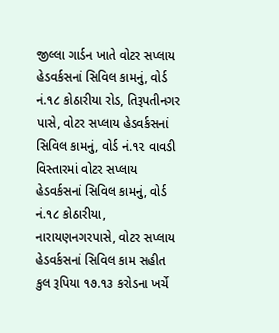જીલ્લા ગાર્ડન ખાતે વોટર સપ્લાય હેડવર્કસનાં સિવિલ કામનું, વોર્ડ નં.૧૮ કોઠારીયા રોડ, તિરૂપતીનગર પાસે, વોટર સપ્લાય હેડવર્કસનાં સિવિલ કામનું, વોર્ડ નં.૧૨ વાવડી વિસ્તારમાં વોટર સપ્લાય હેડવર્કસનાં સિવિલ કામનું, વોર્ડ નં.૧૮ કોઠારીયા, નારાયણનગરપાસે, વોટર સપ્લાય હેડવર્કસનાં સિવિલ કામ સહીત કુલ રૂપિયા ૧૭.૧૩ કરોડના ખર્ચે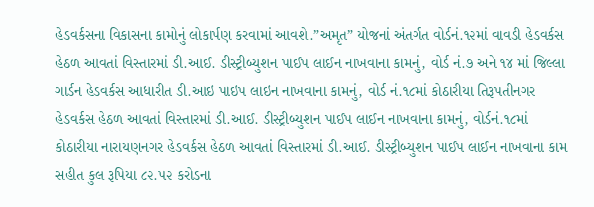હેડવર્કસના વિકાસના કામોનું લોકાર્પણ કરવામાં આવશે.”અમૃત” યોજનાં અંતર્ગત વોર્ડનં.૧૨માં વાવડી હેડવર્કસ હેઠળ આવતાં વિસ્તારમાં ડી.આઈ. ડીસ્ટ્રીબ્યુશન પાઈપ લાઈન નાખવાના કામનું, વોર્ડ નં.૭ અને ૧૪ માં જિલ્લા ગાર્ડન હેડવર્કસ આધારીત ડી.આઇ પાઇપ લાઇન નાખવાના કામનું, વોર્ડ નં.૧૮માં કોઠારીયા તિરૂપતીનગર હેડવર્કસ હેઠળ આવતાં વિસ્તારમાં ડી.આઈ. ડીસ્ટ્રીબ્યુશન પાઈપ લાઈન નાખવાના કામનું, વોર્ડનં.૧૮માં કોઠારીયા નારાયણનગર હેડવર્કસ હેઠળ આવતાં વિસ્તારમાં ડી.આઈ. ડીસ્ટ્રીબ્યુશન પાઈપ લાઈન નાખવાના કામ સહીત કુલ રૂપિયા ૮૨.૫૨ કરોડના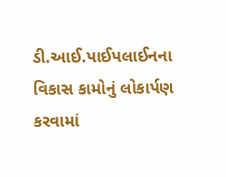ડી.આઈ.પાઈપલાઈનના વિકાસ કામોનું લોકાર્પણ કરવામાં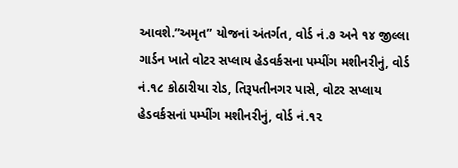આવશે.”અમૃત” યોજનાં અંતર્ગત, વોર્ડ નં.૭ અને ૧૪ જીલ્લા ગાર્ડન ખાતે વોટર સપ્લાય હેડવર્કસના પમ્પીંગ મશીનરીનું, વોર્ડ નં.૧૮ કોઠારીયા રોડ, તિરૂપતીનગર પાસે, વોટર સપ્લાય હેડવર્કસનાં પમ્પીંગ મશીનરીનું, વોર્ડ નં.૧૨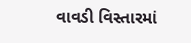વાવડી વિસ્તારમાં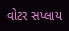વોટર સપ્લાય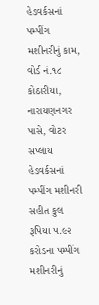હેડવર્કસનાં પમ્પીંગ મશીનરીનું કામ, વોર્ડ નં.૧૮ કોઠારીયા, નારાયણનગર પાસે, વોટર સપ્લાય હેડવર્કસનાં પમ્પીંગ મશીનરી સહીત કુલ રૂપિયા ૫.૯૨ કરોડના પમ્પીંગ મશીનરીનું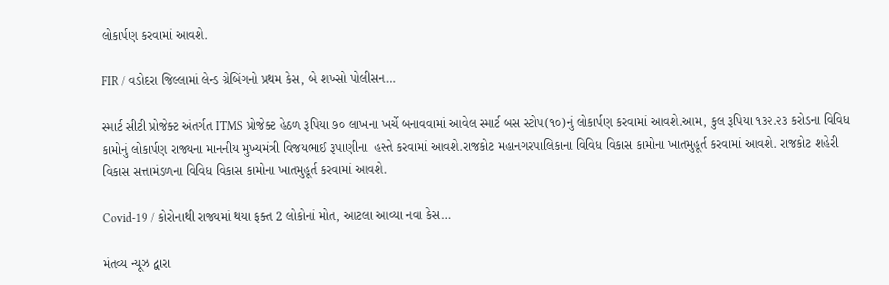લોકાર્પણ કરવામાં આવશે.

FIR / વડોદરા જિલ્લામાં લેન્ડ ગ્રેબિંગનો પ્રથમ કેસ, બે શખ્સો પોલીસન…

સ્માર્ટ સીટી પ્રોજેક્ટ અંતર્ગત ITMS પ્રોજેક્ટ હેઠળ રૂપિયા ૭૦ લાખના ખર્ચે બનાવવામાં આવેલ સ્માર્ટ બસ સ્ટોપ(૧૦)નું લોકાર્પણ કરવામાં આવશે.આમ, કુલ રૂપિયા ૧૩૨.૨૩ કરોડના વિવિધ કામોનું લોકાર્પણ રાજ્યના માનનીય મુખ્યમંત્રી વિજયભાઈ રૂપાણીના  હસ્તે કરવામાં આવશે.રાજકોટ મહાનગરપાલિકાના વિવિધ વિકાસ કામોના ખાતમુહૂર્ત કરવામાં આવશે. રાજકોટ શહેરી વિકાસ સત્તામંડળના વિવિધ વિકાસ કામોના ખાતમુહૂર્ત કરવામાં આવશે.

Covid-19 / કોરોનાથી રાજ્યમાં થયા ફક્ત 2 લોકોનાં મોત, આટલા આવ્યા નવા કેસ…

મંતવ્ય ન્યૂઝ દ્વારા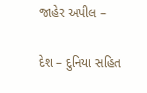જાહેર અપીલ –

દેશ – દુનિયા સહિત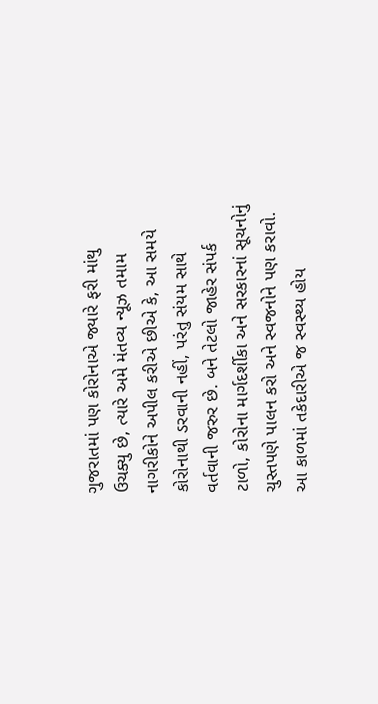ગુજરાતમાં પણ કોરોનાએ જ્યારે ફરી માંથુ ઉચક્યુ છે, ત્યારે અમે મંતવ્ય ન્યૂઝ તમામ નાગરીકોને અપીલ કરીએ છીએ કે, આ સમયે કોરોનાથી ડરવાની નહીં, પરંતુ સંયમ સાથે વર્તવાની જરુર છે. બને તેટલો જાહેર સંપર્ક ટાળો, કોરોના માર્ગદર્શીકા અને સરકારનાં સૂચનોનું ચુસ્તપણે પાલન કરો અને સ્વજનોને પણ કરાવો. આ કાળમાં તકેદારીએ જ સ્વસ્થ્ય હોય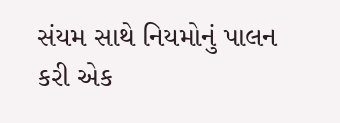સંયમ સાથે નિયમોનું પાલન કરી એક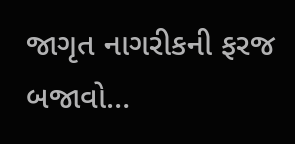જાગૃત નાગરીકની ફરજ બજાવો…